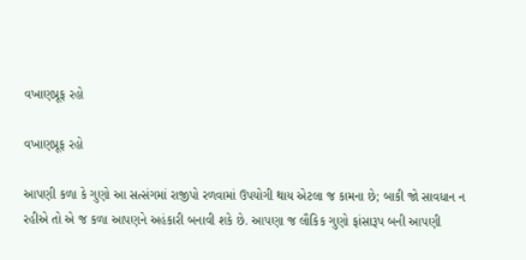વખાણપ્રૂફ રહો

વખાણપ્રૂફ રહો

આપણી કળા કે ગુણો આ સત્સંગમાં રાજીપો રળવામાં ઉપયોગી થાય એટલા જ કામના છે; બાકી જો સાવધાન ન રહીએ તો એ જ કળા આપણને અહંકારી બનાવી શકે છે. આપણા જ લૌકિક ગુણો ફાંસારૂપ બની આપણી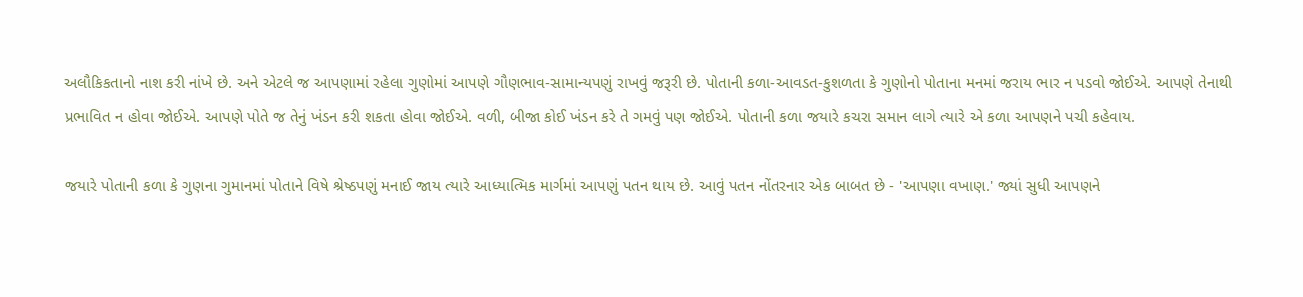અલૌકિકતાનો નાશ કરી નાંખે છે. અને એટલે જ આપણામાં રહેલા ગુણોમાં આપણે ગૌણભાવ-સામાન્યપણું રાખવું જરૂરી છે. પોતાની કળા-આવડત-કુશળતા કે ગુણોનો પોતાના મનમાં જરાય ભાર ન પડવો જોઈએ. આપણે તેનાથી પ્રભાવિત ન હોવા જોઈએ. આપણે પોતે જ તેનું ખંડન કરી શકતા હોવા જોઈએ. વળી, બીજા કોઈ ખંડન કરે તે ગમવું પણ જોઈએ. પોતાની કળા જયારે કચરા સમાન લાગે ત્યારે એ કળા આપણને પચી કહેવાય.

જયારે પોતાની કળા કે ગુણના ગુમાનમાં પોતાને વિષે શ્રેષ્ઠપણું મનાઈ જાય ત્યારે આધ્યાત્મિક માર્ગમાં આપણું પતન થાય છે. આવું પતન નોંતરનાર એક બાબત છે - 'આપણા વખાણ.' જ્યાં સુધી આપણને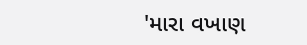'મારા વખાણ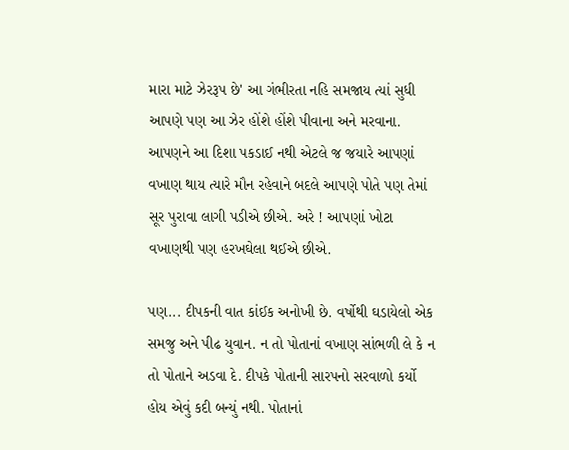મારા માટે ઝેરરૂપ છે' આ ગંભીરતા નહિ સમજાય ત્યાં સુધી આપણે પણ આ ઝેર હોંશે હોંશે પીવાના અને મરવાના. આપણને આ દિશા પકડાઈ નથી એટલે જ જયારે આપણાં વખાણ થાય ત્યારે મૌન રહેવાને બદલે આપણે પોતે પણ તેમાં સૂર પુરાવા લાગી પડીએ છીએ. અરે ! આપણાં ખોટા વખાણથી પણ હરખઘેલા થઈએ છીએ.

પણ... દીપકની વાત કાંઈક અનોખી છે. વર્ષોથી ઘડાયેલો એક સમજુ અને પીઢ યુવાન. ન તો પોતાનાં વખાણ સાંભળી લે કે ન તો પોતાને અડવા દે. દીપકે પોતાની સારપનો સરવાળો કર્યો હોય એવું કદી બન્યું નથી. પોતાનાં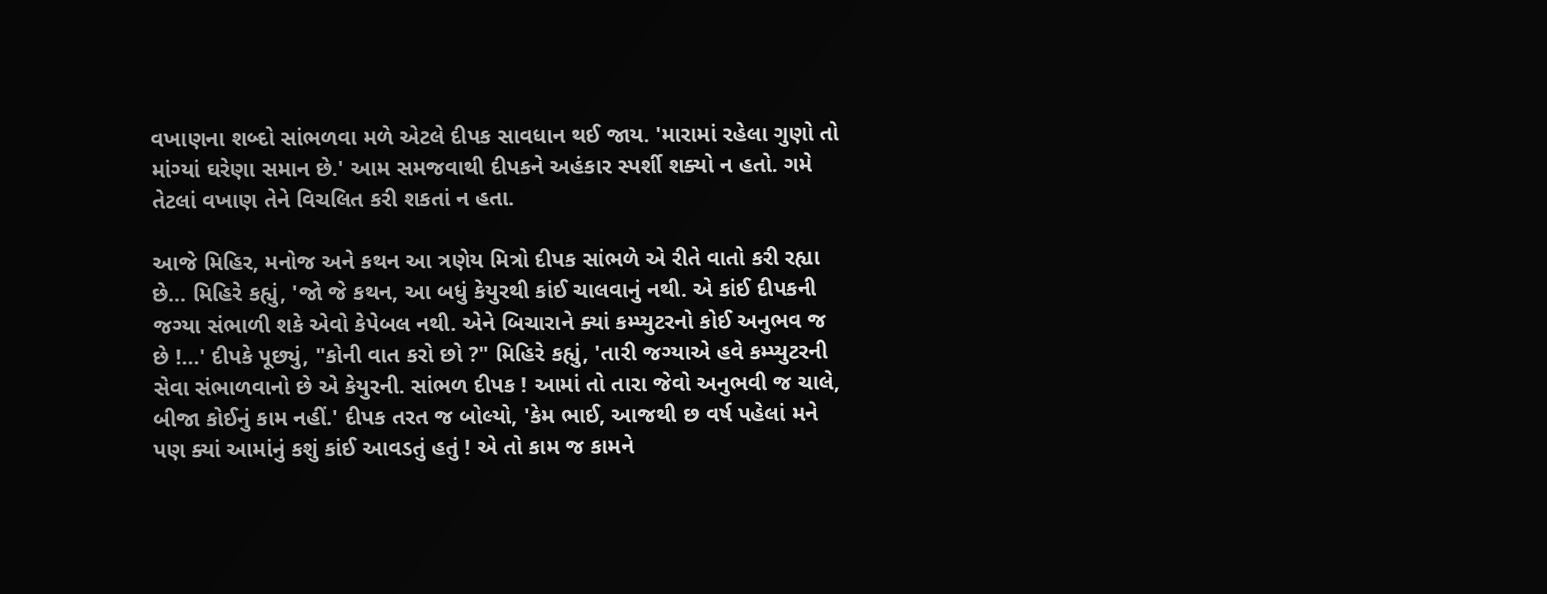વખાણના શબ્દો સાંભળવા મળે એટલે દીપક સાવધાન થઈ જાય. 'મારામાં રહેલા ગુણો તો માંગ્યાં ઘરેણા સમાન છે.' આમ સમજવાથી દીપકને અહંકાર સ્પર્શી શક્યો ન હતો. ગમે તેટલાં વખાણ તેને વિચલિત કરી શકતાં ન હતા.

આજે મિહિર, મનોજ અને કથન આ ત્રણેય મિત્રો દીપક સાંભળે એ રીતે વાતો કરી રહ્યા છે... મિહિરે કહ્યું, 'જો જે કથન, આ બધું કેયુરથી કાંઈ ચાલવાનું નથી. એ કાંઈ દીપકની જગ્યા સંભાળી શકે એવો કેપેબલ નથી. એને બિચારાને ક્યાં કમ્પ્યુટરનો કોઈ અનુભવ જ છે !...' દીપકે પૂછ્યું, "કોની વાત કરો છો ?" મિહિરે કહ્યું, 'તારી જગ્યાએ હવે કમ્પ્યુટરની સેવા સંભાળવાનો છે એ કેયુરની. સાંભળ દીપક ! આમાં તો તારા જેવો અનુભવી જ ચાલે, બીજા કોઈનું કામ નહીં.' દીપક તરત જ બોલ્યો, 'કેમ ભાઈ, આજથી છ વર્ષ પહેલાં મને પણ ક્યાં આમાંનું કશું કાંઈ આવડતું હતું ! એ તો કામ જ કામને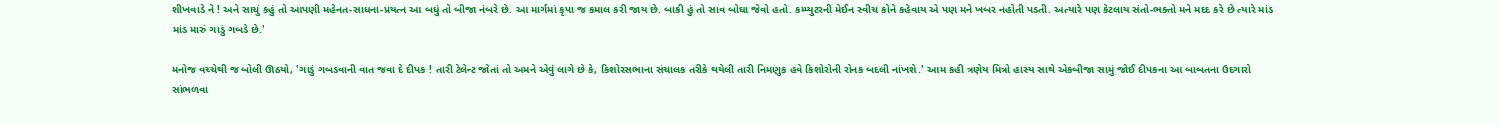શીખવાડે ને ! અને સાચું કહું તો આપણી મહેનત-સાધના-પ્રયત્ન આ બધું તો બીજા નંબરે છે. આ માર્ગમાં કૃપા જ કમાલ કરી જાય છે. બાકી હું તો સાવ બોઘા જેવો હતો. કમ્પ્યુટરની મેઈન સ્વીચ કોને કહેવાય એ પણ મને ખબર નહોતી પડતી. અત્યારે પણ કેટલાય સંતો-ભક્તો મને મદદ કરે છે ત્યારે માંડ માંડ મારું ગાડું ગબડે છે.'

મનોજ વચ્ચેથી જ બોલી ઊઠયો, 'ગાડું ગબડવાની વાત જવા દે દીપક ! તારી ટેલેન્ટ જોતાં તો અમને એવું લાગે છે કે, કિશોરસભાના સંચાલક તરીકે થયેલી તારી નિમણુક હવે કિશોરોની રોનક બદલી નાંખશે.' આમ કહી ત્રણેય મિત્રો હાસ્ય સાથે એકબીજા સામું જોઈ દીપકના આ બાબતના ઉદગારો સાંભળવા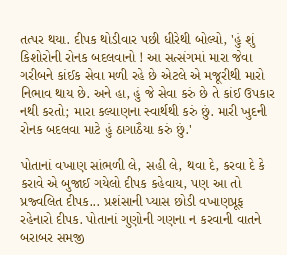તત્પર થયા. દીપક થોડીવાર પછી ધીરેથી બોલ્યો, 'હું શું કિશોરોની રોનક બદલવાનો ! આ સત્સંગમાં મારા જેવા ગરીબને કાંઈક સેવા મળી રહે છે એટલે એ મજૂરીથી મારો નિભાવ થાય છે. અને હા, હું જે સેવા કરું છે તે કાંઈ ઉપકાર નથી કરતો; મારા કલ્યાણના સ્વાર્થથી કરું છું. મારી ખુદની રોનક બદલવા માટે હું ઠાગાઠૈયા કરું છું.'

પોતાનાં વખાણ સાંભળી લે, સહી લે, થવા દે, કરવા દે કે કરાવે એ બુજાઈ ગયેલો દીપક કહેવાય, પણ આ તો પ્રજ્વલિત દીપક... પ્રશંસાની પ્યાસ છોડી વખાણપ્રૂફ રહેનારો દીપક. પોતાનાં ગુણોની ગણના ન કરવાની વાતને બરાબર સમજી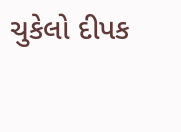ચુકેલો દીપક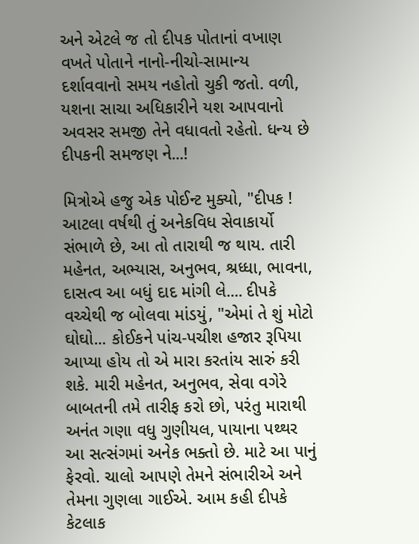અને એટલે જ તો દીપક પોતાનાં વખાણ વખતે પોતાને નાનો-નીચો-સામાન્ય દર્શાવવાનો સમય નહોતો ચુકી જતો. વળી, યશના સાચા અધિકારીને યશ આપવાનો અવસર સમજી તેને વધાવતો રહેતો. ધન્ય છે દીપકની સમજણ ને...!

મિત્રોએ હજુ એક પોઈન્ટ મુક્યો, "દીપક ! આટલા વર્ષથી તું અનેકવિધ સેવાકાર્યો સંભાળે છે, આ તો તારાથી જ થાય. તારી મહેનત, અભ્યાસ, અનુભવ, શ્રધ્ધા, ભાવના, દાસત્વ આ બધું દાદ માંગી લે.... દીપકે વચ્ચેથી જ બોલવા માંડયું, "એમાં તે શું મોટો ઘોઘો... કોઈકને પાંચ-પચીશ હજાર રૂપિયા આપ્યા હોય તો એ મારા કરતાંય સારું કરી શકે. મારી મહેનત, અનુભવ, સેવા વગેરે બાબતની તમે તારીફ કરો છો, પરંતુ મારાથી અનંત ગણા વધુ ગુણીયલ, પાયાના પથ્થર આ સત્સંગમાં અનેક ભક્તો છે. માટે આ પાનું ફેરવો. ચાલો આપણે તેમને સંભારીએ અને તેમના ગુણલા ગાઈએ. આમ કહી દીપકે કેટલાક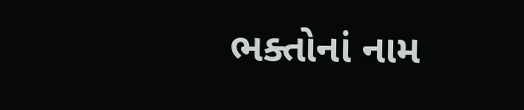ભક્તોનાં નામ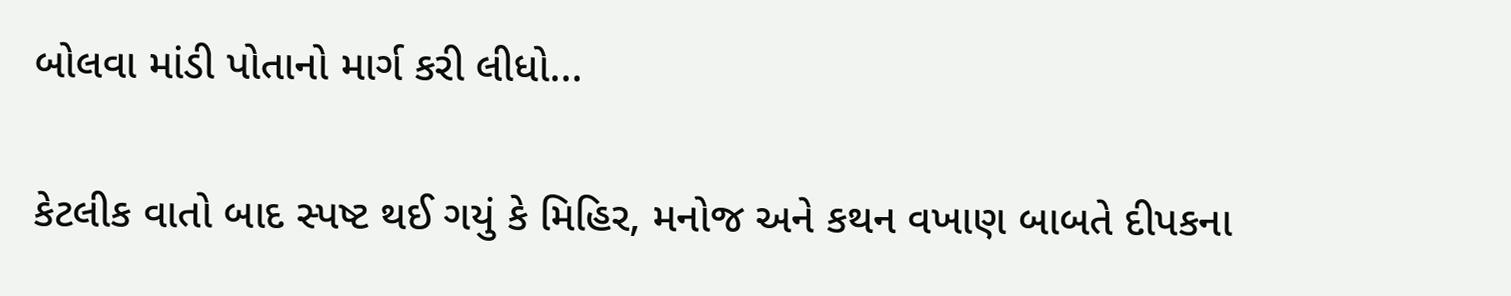બોલવા માંડી પોતાનો માર્ગ કરી લીધો...

કેટલીક વાતો બાદ સ્પષ્ટ થઈ ગયું કે મિહિર, મનોજ અને કથન વખાણ બાબતે દીપકના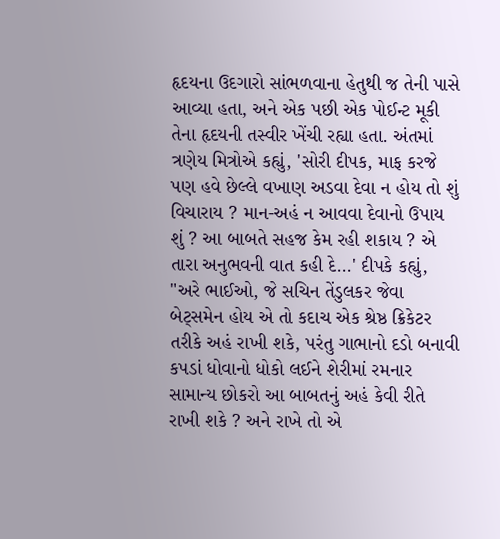હૃદયના ઉદગારો સાંભળવાના હેતુથી જ તેની પાસે આવ્યા હતા, અને એક પછી એક પોઈન્ટ મૂકી તેના હૃદયની તસ્વીર ખેંચી રહ્યા હતા. અંતમાં ત્રણેય મિત્રોએ કહ્યું, 'સોરી દીપક, માફ કરજે પણ હવે છેલ્લે વખાણ અડવા દેવા ન હોય તો શું વિચારાય ? માન-અહં ન આવવા દેવાનો ઉપાય શું ? આ બાબતે સહજ કેમ રહી શકાય ? એ તારા અનુભવની વાત કહી દે...' દીપકે કહ્યું, "અરે ભાઈઓ, જે સચિન તેંડુલકર જેવા બેટ્સમેન હોય એ તો કદાચ એક શ્રેષ્ઠ ક્રિકેટર તરીકે અહં રાખી શકે, પરંતુ ગાભાનો દડો બનાવી કપડાં ધોવાનો ધોકો લઈને શેરીમાં રમનાર સામાન્ય છોકરો આ બાબતનું અહં કેવી રીતે રાખી શકે ? અને રાખે તો એ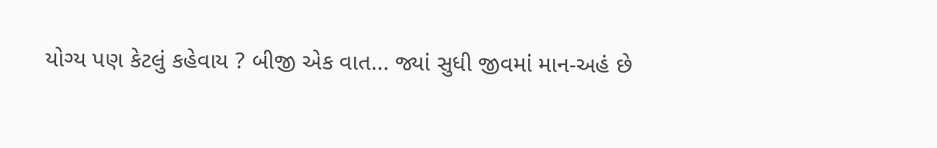યોગ્ય પણ કેટલું કહેવાય ? બીજી એક વાત... જ્યાં સુધી જીવમાં માન-અહં છે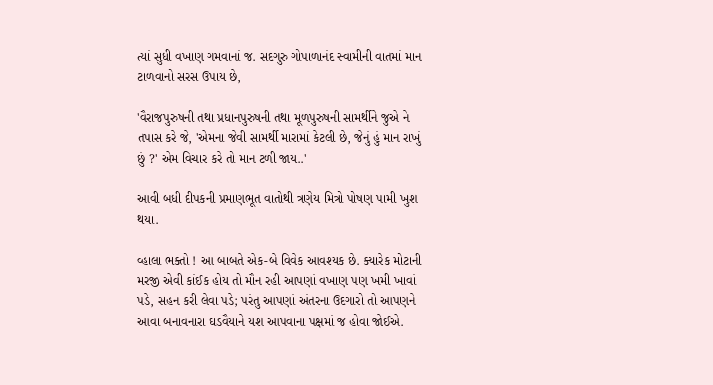ત્યાં સુધી વખાણ ગમવાનાં જ. સદગુરુ ગોપાળાનંદ સ્વામીની વાતમાં માન ટાળવાનો સરસ ઉપાય છે,

'વૈરાજપુરુષની તથા પ્રધાનપુરુષની તથા મૂળપુરુષની સામર્થીને જુએ ને તપાસ કરે જે, 'એમના જેવી સામર્થી મારામાં કેટલી છે, જેનું હું માન રાખું છું ?' એમ વિચાર કરે તો માન ટળી જાય..'

આવી બધી દીપકની પ્રમાણભૂત વાતોથી ત્રણેય મિત્રો પોષણ પામી ખુશ થયા.

વ્હાલા ભક્તો ! આ બાબતે એક-બે વિવેક આવશ્યક છે. ક્યારેક મોટાની મરજી એવી કાંઈક હોય તો મૌન રહી આપણાં વખાણ પણ ખમી ખાવાં પડે, સહન કરી લેવા પડે; પરંતુ આપણાં અંતરના ઉદગારો તો આપણને આવા બનાવનારા ઘડવૈયાને યશ આપવાના પક્ષમાં જ હોવા જોઈએ.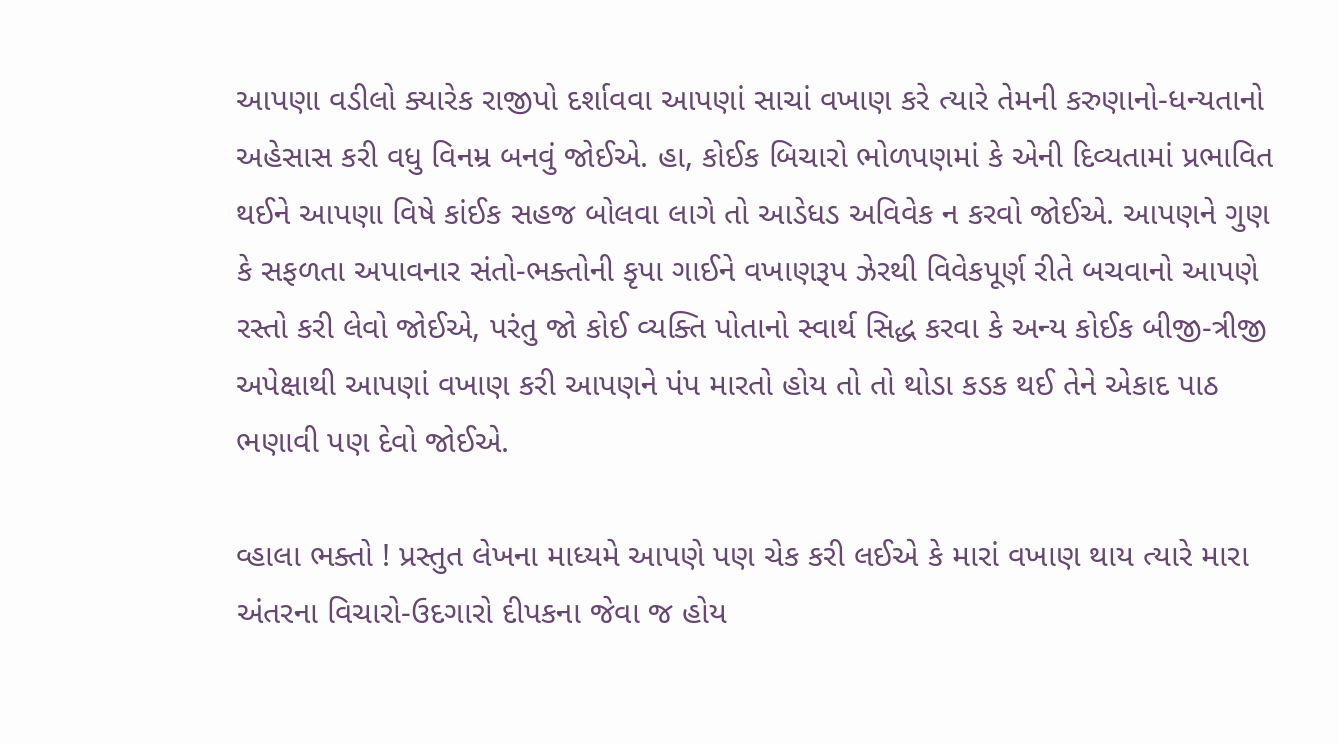આપણા વડીલો ક્યારેક રાજીપો દર્શાવવા આપણાં સાચાં વખાણ કરે ત્યારે તેમની કરુણાનો-ધન્યતાનો અહેસાસ કરી વધુ વિનમ્ર બનવું જોઈએ. હા, કોઈક બિચારો ભોળપણમાં કે એની દિવ્યતામાં પ્રભાવિત થઈને આપણા વિષે કાંઈક સહજ બોલવા લાગે તો આડેધડ અવિવેક ન કરવો જોઈએ. આપણને ગુણ કે સફળતા અપાવનાર સંતો-ભક્તોની કૃપા ગાઈને વખાણરૂપ ઝેરથી વિવેકપૂર્ણ રીતે બચવાનો આપણે રસ્તો કરી લેવો જોઈએ, પરંતુ જો કોઈ વ્યક્તિ પોતાનો સ્વાર્થ સિદ્ધ કરવા કે અન્ય કોઈક બીજી-ત્રીજી અપેક્ષાથી આપણાં વખાણ કરી આપણને પંપ મારતો હોય તો તો થોડા કડક થઈ તેને એકાદ પાઠ ભણાવી પણ દેવો જોઈએ.

વ્હાલા ભક્તો ! પ્રસ્તુત લેખના માધ્યમે આપણે પણ ચેક કરી લઈએ કે મારાં વખાણ થાય ત્યારે મારા અંતરના વિચારો-ઉદગારો દીપકના જેવા જ હોય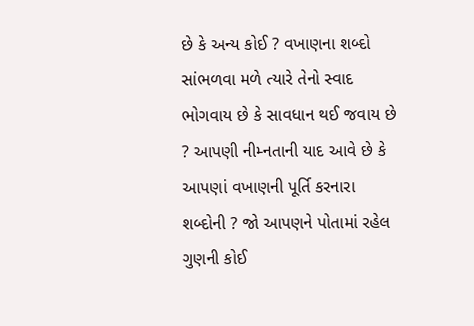છે કે અન્ય કોઈ ? વખાણના શબ્દો સાંભળવા મળે ત્યારે તેનો સ્વાદ ભોગવાય છે કે સાવધાન થઈ જવાય છે ? આપણી નીમ્નતાની યાદ આવે છે કે આપણાં વખાણની પૂર્તિ કરનારા શબ્દોની ? જો આપણને પોતામાં રહેલ ગુણની કોઈ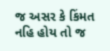જ અસર કે કિંમત નહિ હોય તો જ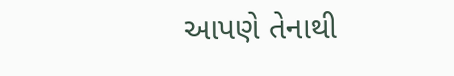આપણે તેનાથી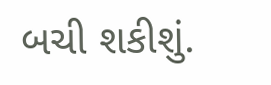બચી શકીશું.